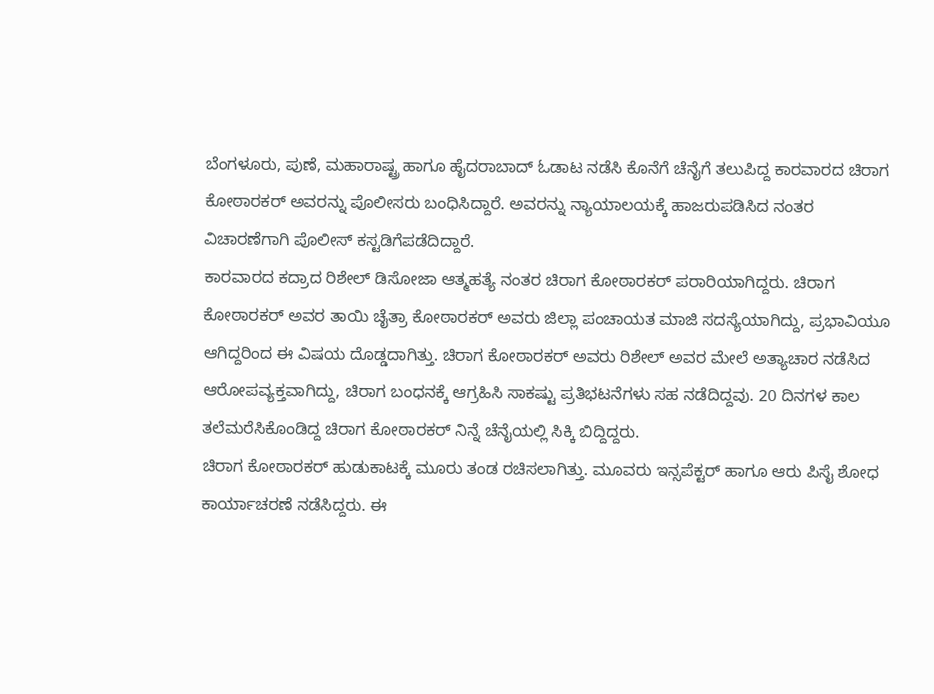ಬೆಂಗಳೂರು, ಪುಣೆ, ಮಹಾರಾಷ್ಟ್ರ ಹಾಗೂ ಹೈದರಾಬಾದ್ ಓಡಾಟ ನಡೆಸಿ ಕೊನೆಗೆ ಚೆನೈಗೆ ತಲುಪಿದ್ದ ಕಾರವಾರದ ಚಿರಾಗ ಕೋಠಾರಕರ್ ಅವರನ್ನು ಪೊಲೀಸರು ಬಂಧಿಸಿದ್ದಾರೆ. ಅವರನ್ನು ನ್ಯಾಯಾಲಯಕ್ಕೆ ಹಾಜರುಪಡಿಸಿದ ನಂತರ ವಿಚಾರಣೆಗಾಗಿ ಪೊಲೀಸ್ ಕಸ್ಟಡಿಗೆಪಡೆದಿದ್ದಾರೆ.
ಕಾರವಾರದ ಕದ್ರಾದ ರಿಶೇಲ್ ಡಿಸೋಜಾ ಆತ್ಮಹತ್ಯೆ ನಂತರ ಚಿರಾಗ ಕೋಠಾರಕರ್ ಪರಾರಿಯಾಗಿದ್ದರು. ಚಿರಾಗ ಕೋಠಾರಕರ್ ಅವರ ತಾಯಿ ಚೈತ್ರಾ ಕೋಠಾರಕರ್ ಅವರು ಜಿಲ್ಲಾ ಪಂಚಾಯತ ಮಾಜಿ ಸದಸ್ಯೆಯಾಗಿದ್ದು, ಪ್ರಭಾವಿಯೂ ಆಗಿದ್ದರಿಂದ ಈ ವಿಷಯ ದೊಡ್ಡದಾಗಿತ್ತು. ಚಿರಾಗ ಕೋಠಾರಕರ್ ಅವರು ರಿಶೇಲ್ ಅವರ ಮೇಲೆ ಅತ್ಯಾಚಾರ ನಡೆಸಿದ ಆರೋಪವ್ಯಕ್ತವಾಗಿದ್ದು, ಚಿರಾಗ ಬಂಧನಕ್ಕೆ ಆಗ್ರಹಿಸಿ ಸಾಕಷ್ಟು ಪ್ರತಿಭಟನೆಗಳು ಸಹ ನಡೆದಿದ್ದವು. 20 ದಿನಗಳ ಕಾಲ ತಲೆಮರೆಸಿಕೊಂಡಿದ್ದ ಚಿರಾಗ ಕೋಠಾರಕರ್ ನಿನ್ನೆ ಚೆನೈಯಲ್ಲಿ ಸಿಕ್ಕಿ ಬಿದ್ದಿದ್ದರು.
ಚಿರಾಗ ಕೋಠಾರಕರ್ ಹುಡುಕಾಟಕ್ಕೆ ಮೂರು ತಂಡ ರಚಿಸಲಾಗಿತ್ತು. ಮೂವರು ಇನ್ಸಪೆಕ್ಟರ್ ಹಾಗೂ ಆರು ಪಿಸೈ ಶೋಧ ಕಾರ್ಯಾಚರಣೆ ನಡೆಸಿದ್ದರು. ಈ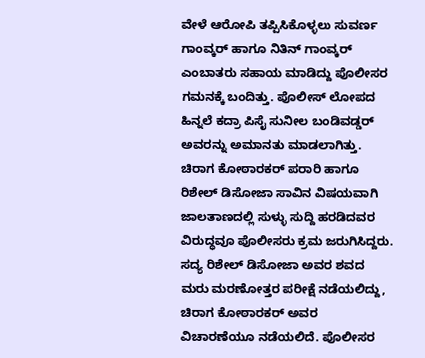ವೇಳೆ ಆರೋಪಿ ತಪ್ಪಿಸಿಕೊಳ್ಳಲು ಸುವರ್ಣ ಗಾಂವ್ಕರ್ ಹಾಗೂ ನಿತಿನ್ ಗಾಂವ್ಕರ್ ಎಂಬಾತರು ಸಹಾಯ ಮಾಡಿದ್ದು ಪೊಲೀಸರ ಗಮನಕ್ಕೆ ಬಂದಿತ್ತು. ಪೊಲೀಸ್ ಲೋಪದ ಹಿನ್ನಲೆ ಕದ್ರಾ ಪಿಸೈ ಸುನೀಲ ಬಂಡಿವಡ್ಡರ್ ಅವರನ್ನು ಅಮಾನತು ಮಾಡಲಾಗಿತ್ತು. ಚಿರಾಗ ಕೋಠಾರಕರ್ ಪರಾರಿ ಹಾಗೂ ರಿಶೇಲ್ ಡಿಸೋಜಾ ಸಾವಿನ ವಿಷಯವಾಗಿ ಜಾಲತಾಣದಲ್ಲಿ ಸುಳ್ಳು ಸುದ್ದಿ ಹರಡಿದವರ ವಿರುದ್ಧವೂ ಪೊಲೀಸರು ಕ್ರಮ ಜರುಗಿಸಿದ್ದರು.
ಸದ್ಯ ರಿಶೇಲ್ ಡಿಸೋಜಾ ಅವರ ಶವದ ಮರು ಮರಣೋತ್ತರ ಪರೀಕ್ಷೆ ನಡೆಯಲಿದ್ದು, ಚಿರಾಗ ಕೋಠಾರಕರ್ ಅವರ ವಿಚಾರಣೆಯೂ ನಡೆಯಲಿದೆ. ಪೊಲೀಸರ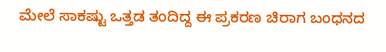ಮೇಲೆ ಸಾಕಷ್ಟು ಒತ್ತಡ ತಂದಿದ್ದ ಈ ಪ್ರಕರಣ ಚಿರಾಗ ಬಂಧನದ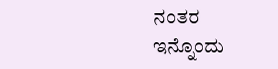ನಂತರ ಇನ್ನೊಂದು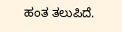ಹಂತ ತಲುಪಿದೆ.